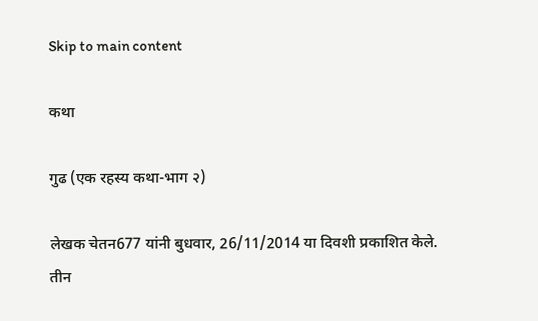Skip to main content

कथा

गुढ (एक रहस्य कथा-भाग २)

लेखक चेतन677 यांनी बुधवार, 26/11/2014 या दिवशी प्रकाशित केले.
तीन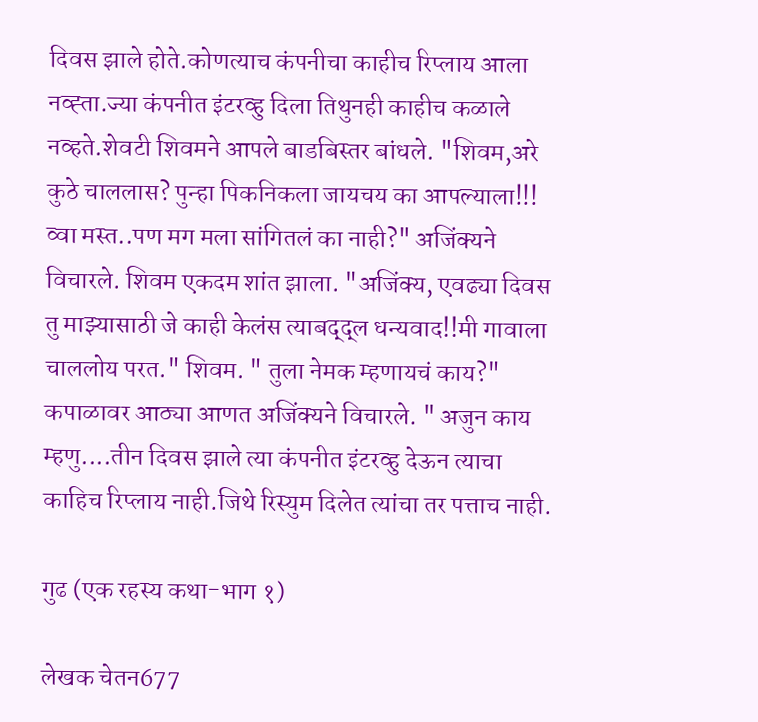दिवस झाले होते.कोणत्याच कंपनीचा काहीच रिप्लाय आला नव्ह्ता.ज्या कंपनीत इंटरव्हु दिला तिथुनही काहीच कळाले नव्हते.शेवटी शिवमने आपले बाडबिस्तर बांधले. "शिवम,अरे कुठे चाललास? पुन्हा पिकनिकला जायचय का आपल्याला!!! व्वा मस्त..पण मग मला सांगितलं का नाही?" अजिंक्यने विचारले. शिवम एकदम शांत झाला. "अजिंक्य, एवढ्या दिवस तु माझ्यासाठी जे काही केलंस त्याबद्द्ल धन्यवाद!!मी गावाला चाललोय परत." शिवम. " तुला नेमक म्हणायचं काय?" कपाळावर आठ्या आणत अजिंक्यने विचारले. " अजुन काय म्हणु....तीन दिवस झाले त्या कंपनीत इंटरव्हु देऊन त्याचा काहिच रिप्लाय नाही.जिथे रिस्युम दिलेत त्यांचा तर पत्ताच नाही.

गुढ (एक रहस्य कथा-भाग १)

लेखक चेतन677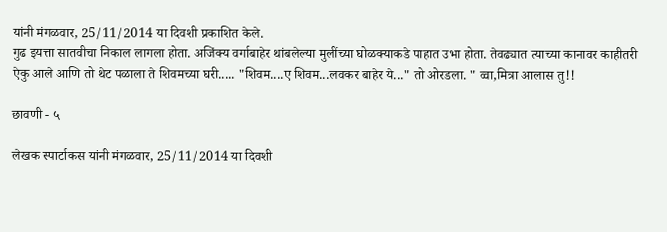यांनी मंगळवार, 25/11/2014 या दिवशी प्रकाशित केले.
गुढ इयत्ता सातवीचा निकाल लागला होता. अजिंक्य वर्गाबाहेर थांबलेल्या मुलींच्या घोळक्याकडे पाहात उभा होता. तेवढ्यात त्याच्या कानावर काहीतरी ऐकु आले आणि तो थेट पळाला ते शिवमच्या घरी..... "शिवम....ए शिवम...लवकर बाहेर ये..." तो ओरडला. " व्वा,मित्रा आलास तु!!

छावणी - ५

लेखक स्पार्टाकस यांनी मंगळवार, 25/11/2014 या दिवशी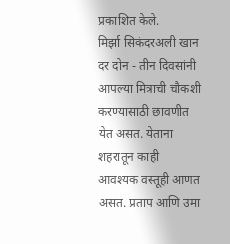प्रकाशित केले.
मिर्झा सिकंदरअली खान दर दोन - तीन दिवसांनी आपल्या मित्राची चौकशी करण्यासाठी छावणीत येत असत. येताना शहरातून काही आवश्यक वस्तूही आणत असत. प्रताप आणि उमा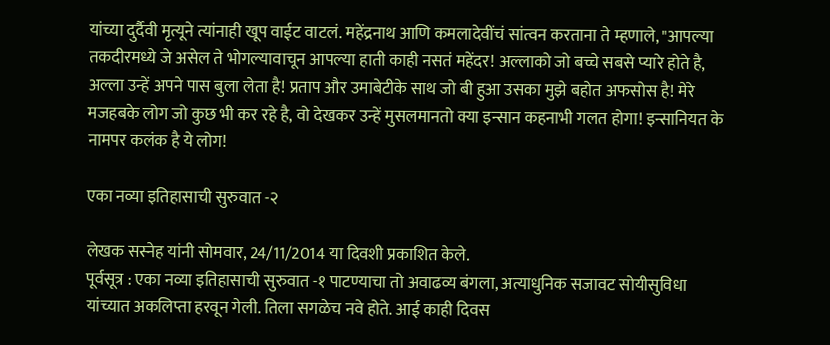यांच्या दुर्दैवी मृत्यूने त्यांनाही खूप वाईट वाटलं. महेंद्रनाथ आणि कमलादेवींचं सांत्वन करताना ते म्हणाले, "आपल्या तकदीरमध्ये जे असेल ते भोगल्यावाचून आपल्या हाती काही नसतं महेंदर! अल्लाको जो बच्चे सबसे प्यारे होते है, अल्ला उन्हें अपने पास बुला लेता है! प्रताप और उमाबेटीके साथ जो बी हुआ उसका मुझे बहोत अफसोस है! मेरे मजहबके लोग जो कुछ भी कर रहे है, वो देखकर उन्हें मुसलमानतो क्या इन्सान कहनाभी गलत होगा! इन्सानियत के नामपर कलंक है ये लोग!

एका नव्या इतिहासाची सुरुवात -२

लेखक सस्नेह यांनी सोमवार, 24/11/2014 या दिवशी प्रकाशित केले.
पूर्वसूत्र : एका नव्या इतिहासाची सुरुवात -१ पाटण्याचा तो अवाढव्य बंगला, अत्याधुनिक सजावट सोयीसुविधा यांच्यात अकलिप्ता हरवून गेली. तिला सगळेच नवे होते. आई काही दिवस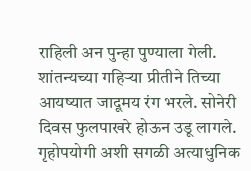राहिली अन पुन्हा पुण्याला गेली. शांतन्यच्या गहिऱ्या प्रीतीने तिच्या आयष्यात जादूमय रंग भरले. सोनेरी दिवस फुलपाखरे होऊन उडू लागले. गृहोपयोगी अशी सगळी अत्याधुनिक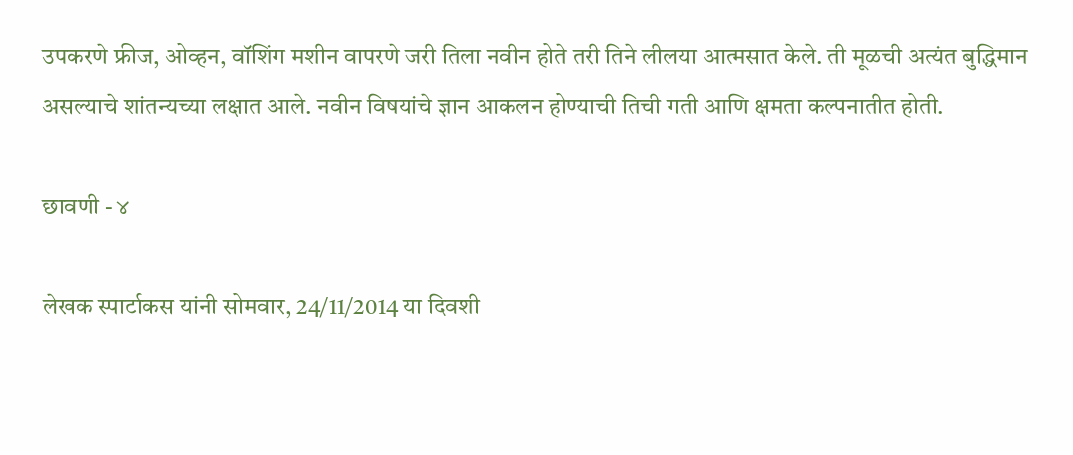उपकरणे फ्रीज, ओव्हन, वॉशिंग मशीन वापरणे जरी तिला नवीन होते तरी तिने लीलया आत्मसात केले. ती मूळची अत्यंत बुद्धिमान असल्याचे शांतन्यच्या लक्षात आले. नवीन विषयांचे ज्ञान आकलन होण्याची तिची गती आणि क्षमता कल्पनातीत होती.

छावणी - ४

लेखक स्पार्टाकस यांनी सोमवार, 24/11/2014 या दिवशी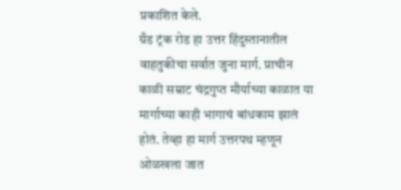प्रकाशित केले.
ग्रँड ट्रंक रोड हा उत्तर हिंदुस्तानातील वाहतुकीचा सर्वात जुना मार्ग. प्राचीन काळी सम्राट चंद्रगुप्त मौर्याच्या काळात या मार्गाच्या काही भागाचं बांधकाम झालं होतं. तेव्हा हा मार्ग उत्तरपथ म्हणून ओळखला जात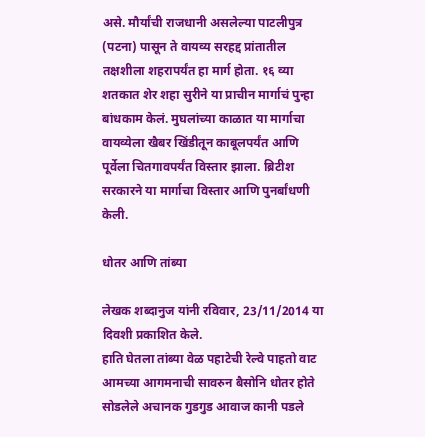असे. मौर्यांची राजधानी असलेल्या पाटलीपुत्र (पटना) पासून ते वायव्य सरहद्द प्रांतातील तक्षशीला शहरापर्यंत हा मार्ग होता. १६ व्या शतकात शेर शहा सुरीने या प्राचीन मार्गाचं पुन्हा बांधकाम केलं. मुघलांच्या काळात या मार्गाचा वायव्येला खैबर खिंडीतून काबूलपर्यंत आणि पूर्वेला चितगावपर्यंत विस्तार झाला. ब्रिटीश सरकारने या मार्गाचा विस्तार आणि पुनर्बांधणी केली.

धोतर आणि तांब्या

लेखक शब्दानुज यांनी रविवार, 23/11/2014 या दिवशी प्रकाशित केले.
हाति घेतला तांब्या वेळ पहाटेची रेल्वे पाहतो वाट आमच्या आगमनाची सावरुन बैसोनि धोतर होते सोडलेले अचानक गुडगुड आवाज कानी पडले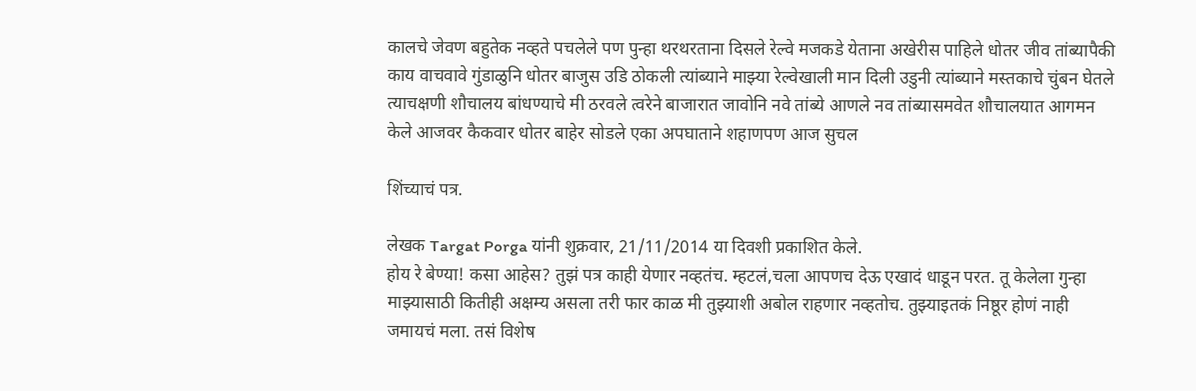कालचे जेवण बहुतेक नव्हते पचलेले पण पुन्हा थरथरताना दिसले रेल्वे मजकडे येताना अखेरीस पाहिले धोतर जीव तांब्यापैकी काय वाचवावे गुंडाळुनि धोतर बाजुस उडि ठोकली त्यांब्याने माझ्या रेल्वेखाली मान दिली उडुनी त्यांब्याने मस्तकाचे चुंबन घेतले त्याचक्षणी शौचालय बांधण्याचे मी ठरवले त्वरेने बाजारात जावोनि नवे तांब्ये आणले नव तांब्यासमवेत शौचालयात आगमन केले आजवर कैकवार धोतर बाहेर सोडले एका अपघाताने शहाणपण आज सुचल

शिंच्याचं पत्र.

लेखक Targat Porga यांनी शुक्रवार, 21/11/2014 या दिवशी प्रकाशित केले.
होय रे बेण्या! कसा आहेस? तुझं पत्र काही येणार नव्हतंच. म्हटलं,चला आपणच देऊ एखादं धाडून परत. तू केलेला गुन्हा माझ्यासाठी कितीही अक्षम्य असला तरी फार काळ मी तुझ्याशी अबोल राहणार नव्हतोच. तुझ्याइतकं निष्ठूर होणं नाही जमायचं मला. तसं विशेष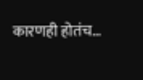कारणही होतंच…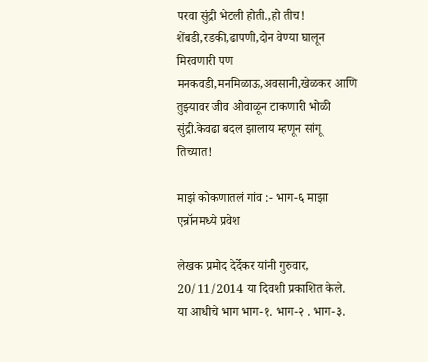परवा सुंद्री भेटली होती.,हो तीच! शेंबडी,रडकी,ढापणी,दोन वेण्या घालून मिरवणारी पण मनकवडी,मनमिळाऊ,अवसानी,खेळकर आणि तुझ्यावर जीव ओवाळून टाकणारी भोळी सुंद्री.केवढा बदल झालाय म्हणून सांगू तिच्यात!

माझं कोकणातलं गांव :- भाग-६ माझा एन्रॉनमध्ये प्रवेश

लेखक प्रमोद देर्देकर यांनी गुरुवार, 20/11/2014 या दिवशी प्रकाशित केले.
या आधीचे भाग भाग-१. भाग-२ . भाग-३.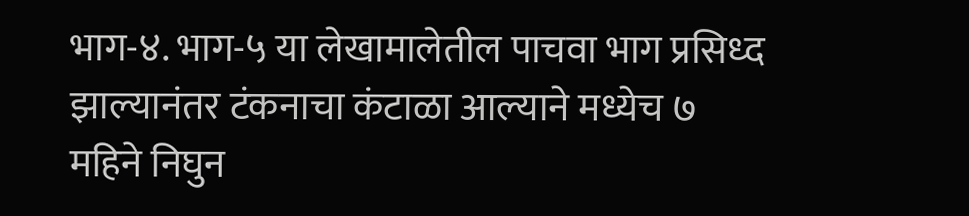भाग-४. भाग-५ या लेखामालेतील पाचवा भाग प्रसिध्द झाल्यानंतर टंकनाचा कंटाळा आल्याने मध्येच ७ महिने निघुन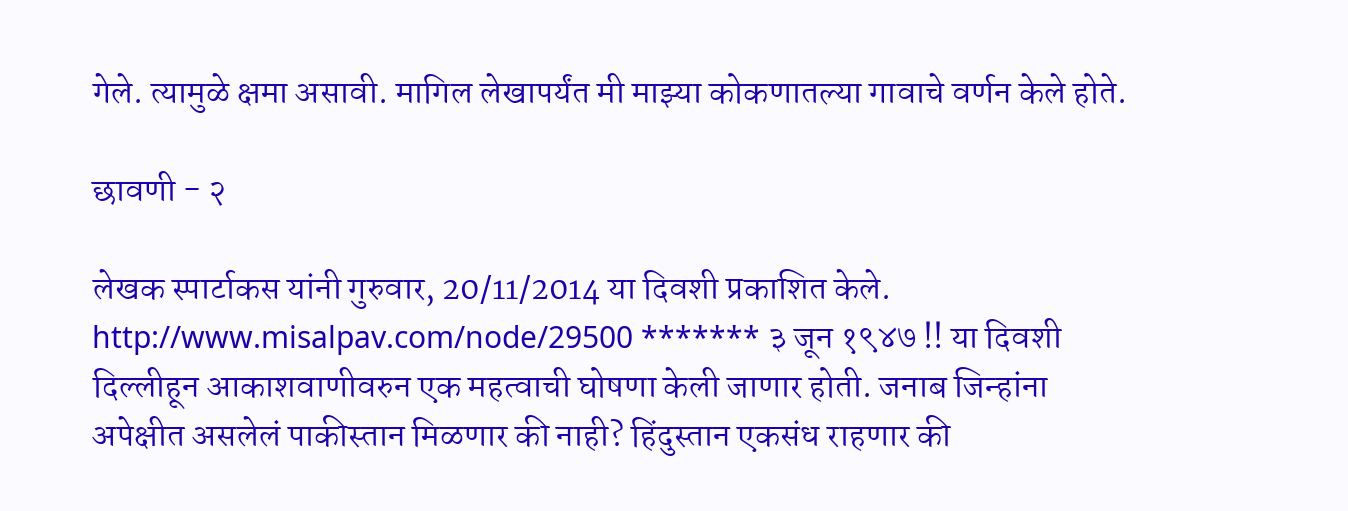गेले. त्यामुळे क्षमा असावी. मागिल लेखापर्यंत मी माझ्या कोकणातल्या गावाचे वर्णन केले होते.

छावणी - २

लेखक स्पार्टाकस यांनी गुरुवार, 20/11/2014 या दिवशी प्रकाशित केले.
http://www.misalpav.com/node/29500 ******* ३ जून १९४७ !! या दिवशी दिल्लीहून आकाशवाणीवरुन एक महत्वाची घोषणा केली जाणार होती. जनाब जिन्हांना अपेक्षीत असलेलं पाकीस्तान मिळणार की नाही? हिंदुस्तान एकसंध राहणार की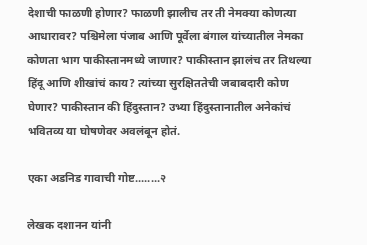देशाची फाळणी होणार? फाळणी झालीच तर ती नेमक्या कोणत्या आधारावर? पश्चिमेला पंजाब आणि पूर्वेला बंगाल यांच्यातील नेमका कोणता भाग पाकीस्तानमध्ये जाणार? पाकीस्तान झालंच तर तिथल्या हिंदू आणि शीखांचं काय? त्यांच्या सुरक्षिततेची जबाबदारी कोण घेणार? पाकीस्तान की हिंदुस्तान? उभ्या हिंदुस्तानातील अनेकांचं भवितव्य या घोषणेवर अवलंबून होतं.

एका अडनिड गावाची गोष्ट........२

लेखक दशानन यांनी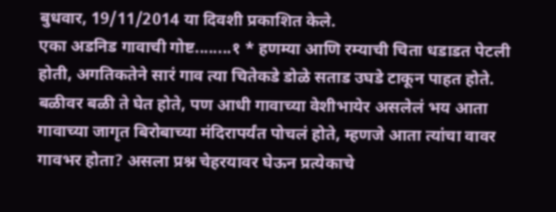बुधवार, 19/11/2014 या दिवशी प्रकाशित केले.
एका अडनिड गावाची गोष्ट........१ * हणम्या आणि रम्याची चिता धडाडत पेटली होती, अगतिकतेने सारं गाव त्या चितेकडे डोळे सताड उघडे टाकून पाहत होते. बळीवर बळी ते घेत होते, पण आधी गावाच्या वेशीभायेर असलेलं भय आता गावाच्या जागृत बिरोबाच्या मंदिरापर्यंत पोचलं होते, म्हणजे आता त्यांचा वावर गावभर होता? असला प्रश्न चेहरयावर घेऊन प्रत्येकाचे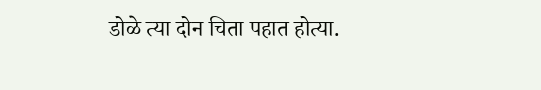डोळे त्या दोन चिता पहात होत्या.